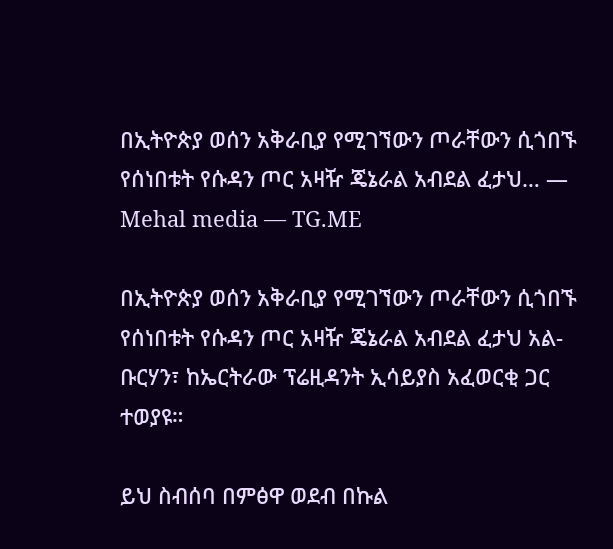በኢትዮጵያ ወሰን አቅራቢያ የሚገኘውን ጦራቸውን ሲጎበኙ የሰነበቱት የሱዳን ጦር አዛዥ ጄኔራል አብደል ፈታህ… — Mehal media — TG.ME

በኢትዮጵያ ወሰን አቅራቢያ የሚገኘውን ጦራቸውን ሲጎበኙ የሰነበቱት የሱዳን ጦር አዛዥ ጄኔራል አብደል ፈታህ አል-ቡርሃን፣ ከኤርትራው ፕሬዚዳንት ኢሳይያስ አፈወርቂ ጋር ተወያዩ።

ይህ ስብሰባ በምፅዋ ወደብ በኩል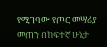የሚገባው የጦር መሣሪያ መጠን በከፍተኛ ሁኔታ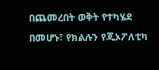በጨመረበት ወቅት የተካሄደ በመሆኑ፣ የክልሉን የጂኦፖለቲካ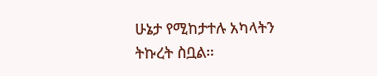ሁኔታ የሚከታተሉ አካላትን ትኩረት ስቧል።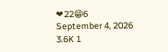❤22😁6
September 4, 2026 3.6K 1